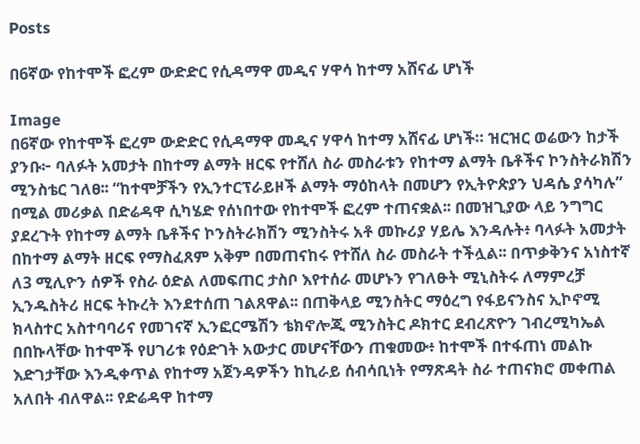Posts

በ6ኛው የከተሞች ፎረም ውድድር የሲዳማዋ መዲና ሃዋሳ ከተማ አሸናፊ ሆነች

Image
በ6ኛው የከተሞች ፎረም ውድድር የሲዳማዋ መዲና ሃዋሳ ከተማ አሸናፊ ሆነች። ዝርዝር ወሬውን ከታች ያንቡ፦ ባለፉት አመታት በከተማ ልማት ዘርፍ የተሸለ ስራ መስራቱን የከተማ ልማት ቤቶችና ኮንስትራክሽን ሚንስቴር ገለፀ፡፡ “ከተሞቻችን የኢንተርፕራይዞች ልማት ማዕከላት በመሆን የኢትዮጵያን ህዳሴ ያሳካሉ” በሚል መሪቃል በድሬዳዋ ሲካሄድ የሰነበተው የከተሞች ፎረም ተጠናቋል፡፡ በመዝጊያው ላይ ንግግር ያደረጉት የከተማ ልማት ቤቶችና ኮንስትራክሽን ሚንስትሩ አቶ መኩሪያ ሃይሌ እንዳሉት፥ ባላፉት አመታት በከተማ ልማት ዘርፍ የማስፈጸም አቅም በመጠናከሩ የተሸለ ስራ መስራት ተችሏል፡፡ በጥቃቅንና አነስተኛ ለ3 ሚሊዮን ሰዎች የስራ ዕድል ለመፍጠር ታስቦ እየተሰራ መሆኑን የገለፁት ሚኒስትሩ ለማምረቻ ኢንዱስትሪ ዘርፍ ትኩረት እንደተሰጠ ገልጸዋል፡፡ በጠቅላይ ሚንስትር ማዕረግ የፋይናንስና ኢኮኖሚ ክላስተር አስተባባሪና የመገናኛ ኢንፎርሜሽን ቴክኖሎጂ ሚንስትር ዶክተር ደብረጽዮን ገብረሚካኤል በበኩላቸው ከተሞች የሀገሪቱ የዕድገት አውታር መሆናቸውን ጠቁመው፥ ከተሞች በተፋጠነ መልኩ እድገታቸው እንዲቀጥል የከተማ አጀንዳዎችን ከኪራይ ሰብሳቢነት የማጽዳት ስራ ተጠናክሮ መቀጠል አለበት ብለዋል፡፡ የድሬዳዋ ከተማ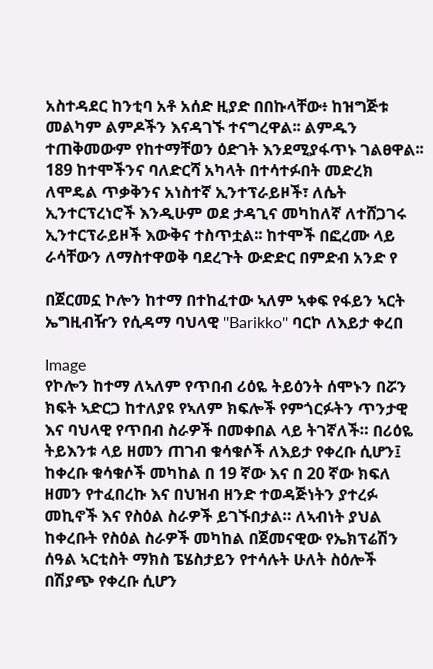አስተዳደር ከንቲባ አቶ አሰድ ዚያድ በበኩላቸው፥ ከዝግጅቱ መልካም ልምዶችን እናዳገኙ ተናግረዋል፡፡ ልምዱን ተጠቅመውም የከተማቸወን ዕድገት እንደሚያፋጥኑ ገልፀዋል፡፡ 189 ከተሞችንና ባለድርሻ አካላት በተሳተፉበት መድረክ ለሞዴል ጥቃቅንና አነስተኛ ኢንተፕራይዞች፣ ለሴት ኢንተርፕረነሮች እንዲሁም ወደ ታዳጊና መካከለኛ ለተሸጋገሩ ኢንተርፕራይዞች እውቅና ተስጥቷል፡፡ ከተሞች በፎረሙ ላይ ራሳቸውን ለማስተዋወቅ ባደረጉት ውድድር በምድብ አንድ የ

በጀርመኗ ኮሎን ከተማ በተከፈተው ኣለም ኣቀፍ የፋይን ኣርት ኤግዚብዥን የሲዳማ ባህላዊ ''Barikko'' ባርኮ ለእይታ ቀረበ

Image
የኮሎን ከተማ ለኣለም የጥበብ ሪዕዬ ትይዕንት ሰሞኑን በሯን ክፍት ኣድርጋ ከተለያዩ የኣለም ክፍሎች የምጎርፉትን ጥንታዊ እና ባህላዊ የጥበብ ስራዎች በመቀበል ላይ ትገኛለች። በሪዕዬ ትይእንቱ ላይ ዘመን ጠገብ ቁሳቁሶች ለእይታ የቀረቡ ሲሆን፤ ከቀረቡ ቁሳቁሶች መካከል በ 19 ኛው እና በ 20 ኛው ክፍለ ዘመን የተፈበረኩ እና በህዝብ ዘንድ ተወዳጅነትን ያተረፉ መኪኖች እና የስዕል ስራዎች ይገኙበታል። ለኣብነት ያህል ከቀረቡት የስዕል ስራዎች መካከል በጀመናዊው የኤክፕሬሽን ሰዓል ኣርቲስት ማክስ ፔሄስታይን የተሳሉት ሁለት ስዕሎች በሽያጭ የቀረቡ ሲሆን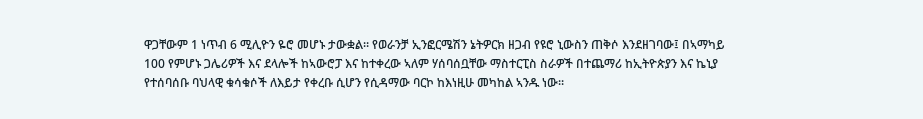ዋጋቸውም 1 ነጥብ 6 ሚሊዮን ዬሮ መሆኑ ታውቋል። የወራንቻ ኢንፎርሜሽን ኔትዎርክ ዘጋብ የዩሮ ኒውስን ጠቅሶ እንደዘገባው፤ በኣማካይ 100 የምሆኑ ጋሌሪዎች እና ደላሎች ከኣውሮፓ እና ከተቀረው ኣለም ሃሰባሰቧቸው ማስተርፒስ ስራዎች በተጨማሪ ከኢትዮጵያን እና ኬኒያ የተሰባሰቡ ባህላዊ ቁሳቁሶች ለእይታ የቀረቡ ሲሆን የሲዳማው ባርኮ ከእነዚሁ መካከል ኣንዱ ነው።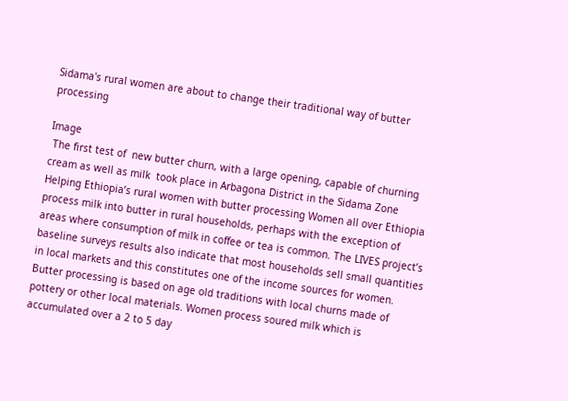Sidama's rural women are about to change their traditional way of butter processing

Image
 The first test of  new butter churn, with a large opening, capable of churning cream as well as milk  took place in Arbagona District in the Sidama Zone Helping Ethiopia’s rural women with butter processing Women all over Ethiopia process milk into butter in rural households, perhaps with the exception of areas where consumption of milk in coffee or tea is common. The LIVES project’s baseline surveys results also indicate that most households sell small quantities in local markets and this constitutes one of the income sources for women. Butter processing is based on age old traditions with local churns made of pottery or other local materials. Women process soured milk which is accumulated over a 2 to 5 day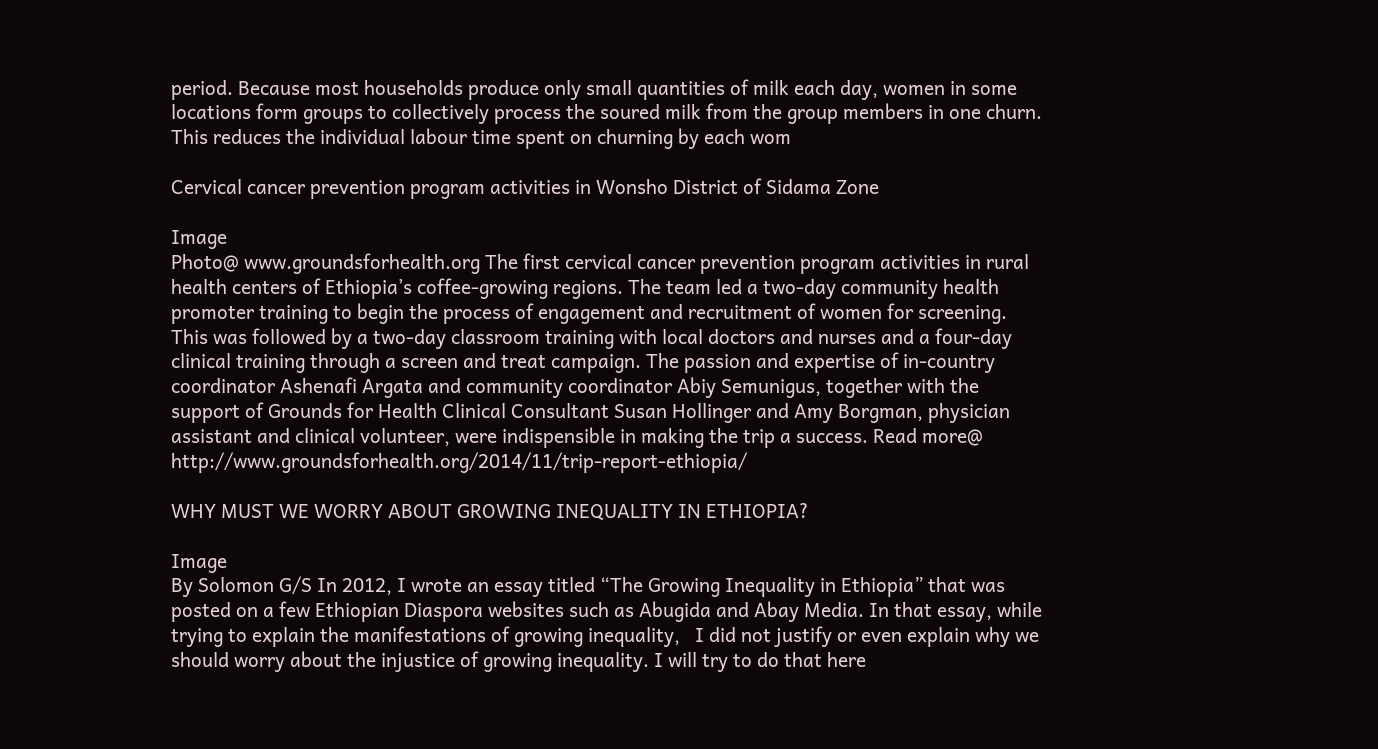period. Because most households produce only small quantities of milk each day, women in some locations form groups to collectively process the soured milk from the group members in one churn. This reduces the individual labour time spent on churning by each wom

Cervical cancer prevention program activities in Wonsho District of Sidama Zone

Image
Photo@ www.groundsforhealth.org The first cervical cancer prevention program activities in rural health centers of Ethiopia’s coffee-growing regions. The team led a two-day community health promoter training to begin the process of engagement and recruitment of women for screening. This was followed by a two-day classroom training with local doctors and nurses and a four-day clinical training through a screen and treat campaign. The passion and expertise of in-country coordinator Ashenafi Argata and community coordinator Abiy Semunigus, together with the support of Grounds for Health Clinical Consultant Susan Hollinger and Amy Borgman, physician assistant and clinical volunteer, were indispensible in making the trip a success. Read more@  http://www.groundsforhealth.org/2014/11/trip-report-ethiopia/

WHY MUST WE WORRY ABOUT GROWING INEQUALITY IN ETHIOPIA?

Image
By Solomon G/S In 2012, I wrote an essay titled “The Growing Inequality in Ethiopia” that was posted on a few Ethiopian Diaspora websites such as Abugida and Abay Media. In that essay, while trying to explain the manifestations of growing inequality,   I did not justify or even explain why we should worry about the injustice of growing inequality. I will try to do that here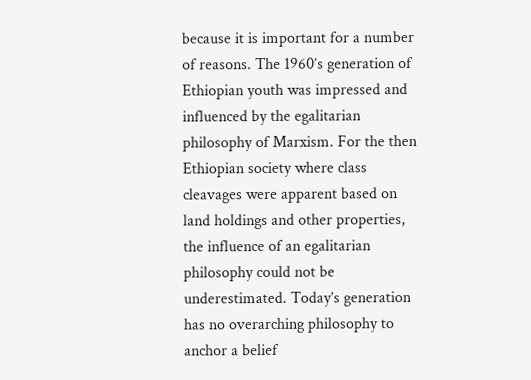because it is important for a number of reasons. The 1960’s generation of Ethiopian youth was impressed and influenced by the egalitarian philosophy of Marxism. For the then Ethiopian society where class cleavages were apparent based on land holdings and other properties, the influence of an egalitarian philosophy could not be underestimated. Today’s generation has no overarching philosophy to anchor a belief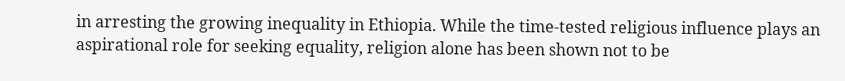in arresting the growing inequality in Ethiopia. While the time-tested religious influence plays an aspirational role for seeking equality, religion alone has been shown not to be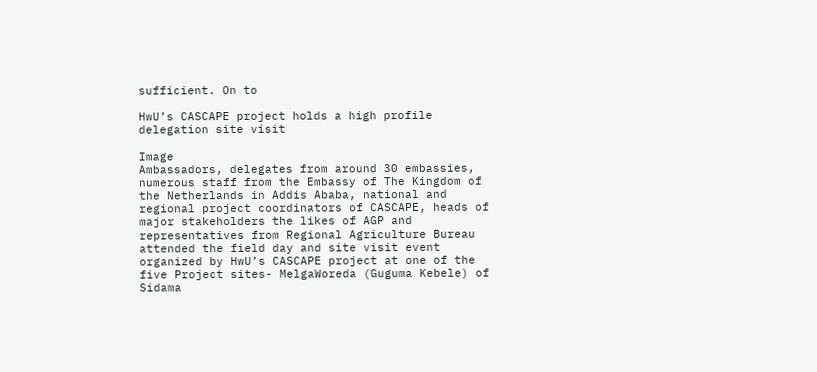sufficient. On to

HwU’s CASCAPE project holds a high profile delegation site visit

Image
Ambassadors, delegates from around 30 embassies, numerous staff from the Embassy of The Kingdom of the Netherlands in Addis Ababa, national and regional project coordinators of CASCAPE, heads of major stakeholders the likes of AGP and representatives from Regional Agriculture Bureau attended the field day and site visit event organized by HwU’s CASCAPE project at one of the five Project sites- MelgaWoreda (Guguma Kebele) of Sidama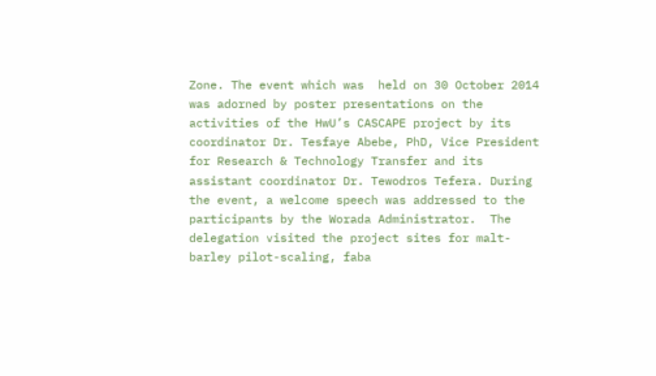Zone. The event which was  held on 30 October 2014 was adorned by poster presentations on the activities of the HwU’s CASCAPE project by its coordinator Dr. Tesfaye Abebe, PhD, Vice President for Research & Technology Transfer and its assistant coordinator Dr. Tewodros Tefera. During the event, a welcome speech was addressed to the participants by the Worada Administrator.  The delegation visited the project sites for malt-barley pilot-scaling, faba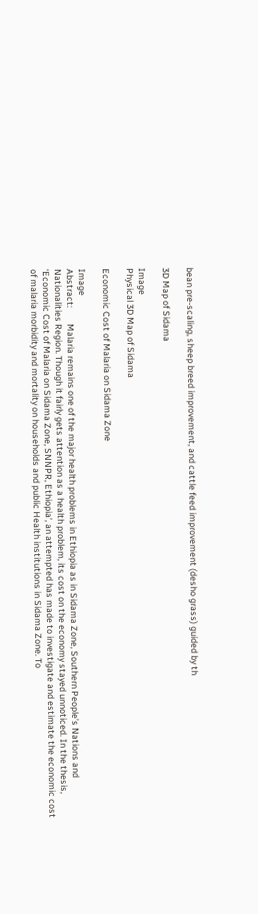bean pre-scaling, sheep breed improvement, and cattle feed improvement (desho grass) guided by th

3D Map of Sidama

Image
Physical 3D Map of Sidama

Economic Cost of Malaria on Sidama Zone

Image
Abstract:        Malaria remains one of the major health problems in Ethiopia as in Sidama Zone, Southern People’s Nations and Nationalities Region. Though it fairly gets attention as a health problem, its cost on the economy stayed unnoticed. In the thesis, ‘Economic Cost of Malaria on Sidama Zone, SNNPR, Ethiopia’, an attempted has made to investigate and estimate the economic cost of malaria morbidity and mortality on households and public Health institutions in Sidama Zone. To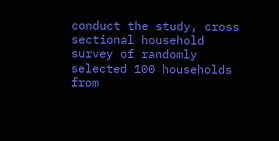conduct the study, cross sectional household survey of randomly selected 100 households from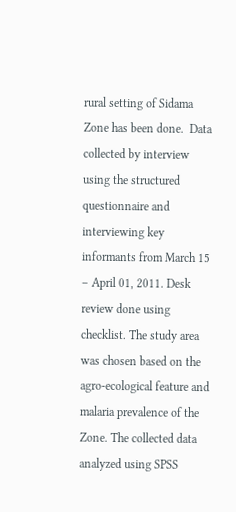rural setting of Sidama Zone has been done.  Data collected by interview using the structured questionnaire and interviewing key informants from March 15 – April 01, 2011. Desk review done using checklist. The study area was chosen based on the agro-ecological feature and malaria prevalence of the Zone. The collected data analyzed using SPSS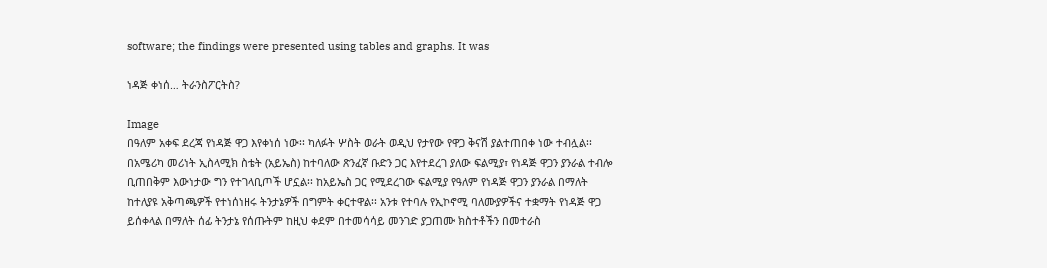software; the findings were presented using tables and graphs. It was

ነዳጅ ቀነሰ… ትራንስፖርትስ?

Image
በዓለም አቀፍ ደረጃ የነዳጅ ዋጋ እየቀነሰ ነው፡፡ ካለፉት ሦስት ወራት ወዲህ የታየው የዋጋ ቅናሽ ያልተጠበቀ ነው ተብሏል፡፡ በአሜሪካ መሪነት ኢስላሚክ ስቴት (አይኤስ) ከተባለው ጽንፈኛ ቡድን ጋር እየተደረገ ያለው ፍልሚያ፣ የነዳጅ ዋጋን ያንራል ተብሎ ቢጠበቅም እውነታው ግን የተገላቢጦች ሆኗል፡፡ ከአይኤስ ጋር የሚደረገው ፍልሚያ የዓለም የነዳጅ ዋጋን ያንራል በማለት ከተለያዩ አቅጣጫዎች የተነሰነዘሩ ትንታኔዎች በግምት ቀርተዋል፡፡ አንቱ የተባሉ የኢኮኖሚ ባለሙያዎችና ተቋማት የነዳጅ ዋጋ ይሰቀላል በማለት ሰፊ ትንታኔ የሰጡትም ከዚህ ቀደም በተመሳሳይ መንገድ ያጋጠሙ ክስተቶችን በመተራስ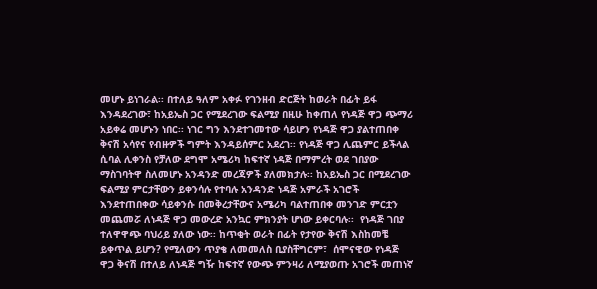መሆኑ ይነገራል፡፡ በተለይ ዓለም አቀፉ የገንዘብ ድርጅት ከወራት በፊት ይፋ እንዳደረገው፣ ከአይኤስ ጋር የሚደረገው ፍልሚያ በዚሁ ከቀጠለ የነዳጅ ዋጋ ጭማሪ አይቀሬ መሆኑን ነበር፡፡ ነገር ግን እንደተገመተው ሳይሆን የነዳጅ ዋጋ ያልተጠበቀ ቅናሽ አሳየና የብዙዎች ግምት እንዳይሰምር አደረገ፡፡ የነዳጅ ዋጋ ሊጨምር ይችላል ሲባል ሊቀንስ የቻለው ደግሞ አሜሪካ ከፍተኛ ነዳጅ በማምረት ወደ ገበያው ማስገባትዋ ስለመሆኑ አንዳንድ መረጃዎች ያለመክታሉ፡፡ ከአይኤስ ጋር በሚደረገው ፍልሚያ ምርታቸውን ይቀንሳሉ የተባሉ አንዳንድ ነዳጅ አምራች አገሮች እንደተጠበቀው ሳይቀንሱ በመቅረታቸውና አሜሪካ ባልተጠበቀ መንገድ ምርቷን መጨመሯ ለነዳጅ ዋጋ መውረድ አንኳር ምክንያት ሆነው ይቀርባሉ፡፡  የነዳጅ ገበያ ተለዋዋጭ ባህሪይ ያለው ነው፡፡ ከጥቂት ወራት በፊት የታየው ቅናሽ እስከመቼ ይቀጥል ይሆን? የሚለውን ጥያቄ ለመመለስ ቢያስቸግርም፣  ሰሞናዊው የነዳጅ ዋጋ ቅናሽ በተለይ ለነዳጅ ግዥ ከፍተኛ የውጭ ምንዛሪ ለሚያወጡ አገሮች መጠነኛ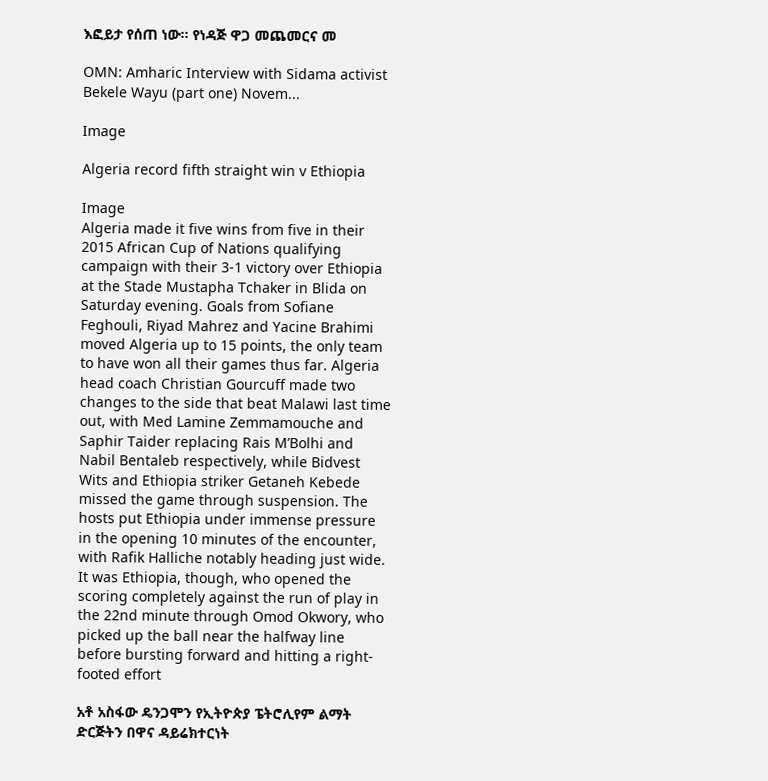እፎይታ የሰጠ ነው፡፡ የነዳጅ ዋጋ መጨመርና መ

OMN: Amharic Interview with Sidama activist Bekele Wayu (part one) Novem...

Image

Algeria record fifth straight win v Ethiopia

Image
Algeria made it five wins from five in their 2015 African Cup of Nations qualifying campaign with their 3-1 victory over Ethiopia at the Stade Mustapha Tchaker in Blida on Saturday evening. Goals from Sofiane Feghouli, Riyad Mahrez and Yacine Brahimi moved Algeria up to 15 points, the only team to have won all their games thus far. Algeria head coach Christian Gourcuff made two changes to the side that beat Malawi last time out, with Med Lamine Zemmamouche and Saphir Taider replacing Rais M’Bolhi and Nabil Bentaleb respectively, while Bidvest Wits and Ethiopia striker Getaneh Kebede missed the game through suspension. The hosts put Ethiopia under immense pressure in the opening 10 minutes of the encounter, with Rafik Halliche notably heading just wide. It was Ethiopia, though, who opened the scoring completely against the run of play in the 22nd minute through Omod Okwory, who picked up the ball near the halfway line before bursting forward and hitting a right-footed effort

አቶ አስፋው ዴንጋሞን የኢትዮጵያ ፔትሮሊየም ልማት ድርጅትን በዋና ዳይሬክተርነት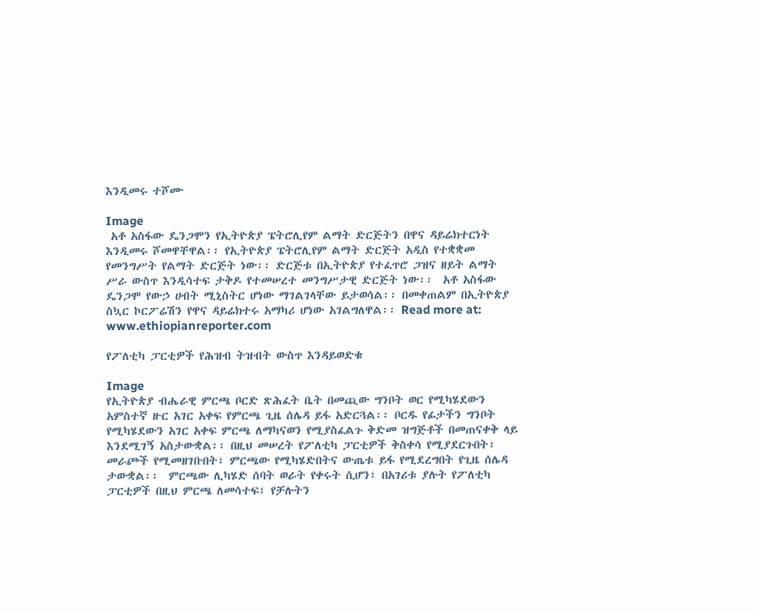እንዲመሩ ተሾሙ

Image
 አቶ አስፋው ዴንጋሞን የኢትዮጵያ ፔትሮሊየም ልማት ድርጅትን በዋና ዳይሬክተርነት እንዲመሩ ሾመዋቸዋል፡፡ የኢትዮጵያ ፔትሮሊየም ልማት ድርጅት አዲስ የተቋቋመ የመንግሥት የልማት ድርጅት ነው፡፡ ድርጅቱ በኢትዮጵያ የተፈጥሮ ጋዝና ዘይት ልማት ሥራ ውስጥ እንዲሳተፍ ታቅዶ የተመሠረተ መንግሥታዊ ድርጅት ነው፡፡  አቶ አስፋው ዴንጋሞ የውኃ ሀብት ሚኒስትር ሆነው ማገልገላቸው ይታወሳል፡፡ በመቀጠልም በኢትዮጵያ ስኳር ኮርፖሬሽን የዋና ዳይሬክተሩ አማካሪ ሆነው አገልግለዋል፡፡ Read more at: www.ethiopianreporter.com

የፖለቲካ ፓርቲዎች የሕዝብ ትዝብት ውስጥ እንዳይወድቁ

Image
የኢትዮጵያ ብሔራዊ ምርጫ ቦርድ ጽሕፈት ቤት በመጪው ግንቦት ወር የሚካሄደውን አምስተኛ ዙር አገር አቀፍ የምርጫ ጊዜ ሰሌዳ ይፋ አድርጓል፡፡ ቦርዱ የፊታችን ግንቦት የሚካሄደውን አገር አቀፍ ምርጫ ለማካናወን የሚያስፈልጉ ቅድመ ዝግጅቶች በመጠናቀቅ ላይ እንደሚገኝ አስታውቋል፡፡ በዚህ መሠረት የፖለቲካ ፓርቲዎች ቅስቀሳ የሚያደርጉበት፣ መራጮች የሚመዘገቡበት፣ ምርጫው የሚካሄድበትና ውጤቱ ይፋ የሚደረግበት የጊዜ ሰሌዳ ታውቋል፡፡  ምርጫው ሊካሄድ ሰባት ወራት የቀሩት ሲሆን፣ በአገሪቱ ያሉት የፖለቲካ ፓርቲዎች በዚህ ምርጫ ለመሳተፍ፣ የቻሉትን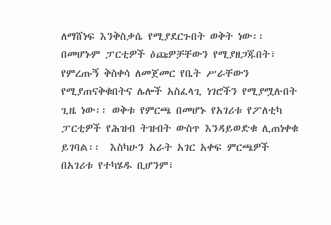ለማሸነፍ እንቅስቃሴ የሚያደርጉበት ወቅት ነው፡፡ በመሆኑም ፓርቲዎች ዕጩዎቻቸውን የሚያዘጋጁበት፣ የምረጡኝ ቅስቀሳ ለመጀመር የቤት ሥራቸውን የሚያጠናቅቁበትና ሌሎች አስፈላጊ ነገሮችን የሚያሟሉበት ጊዜ ነው፡፡ ወቅቱ የምርጫ በመሆኑ የአገሪቱ የፖለቲካ ፓርቲዎች የሕዝብ ትዝብት ውስጥ እንዳይወድቁ ሊጠነቀቁ ይገባል፡፡  እስካሁን አራት አገር አቀፍ ምርጫዎች በአገሪቱ የተካሄዱ ቢሆንም፣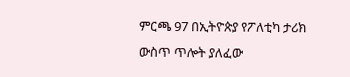ምርጫ 97 በኢትዮጵያ የፖለቲካ ታሪክ ውስጥ ጥሎት ያለፈው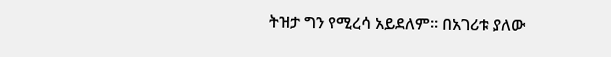ትዝታ ግን የሚረሳ አይደለም፡፡ በአገሪቱ ያለው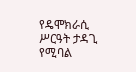የዴሞክራሲ ሥርዓት ታዳጊ የሚባል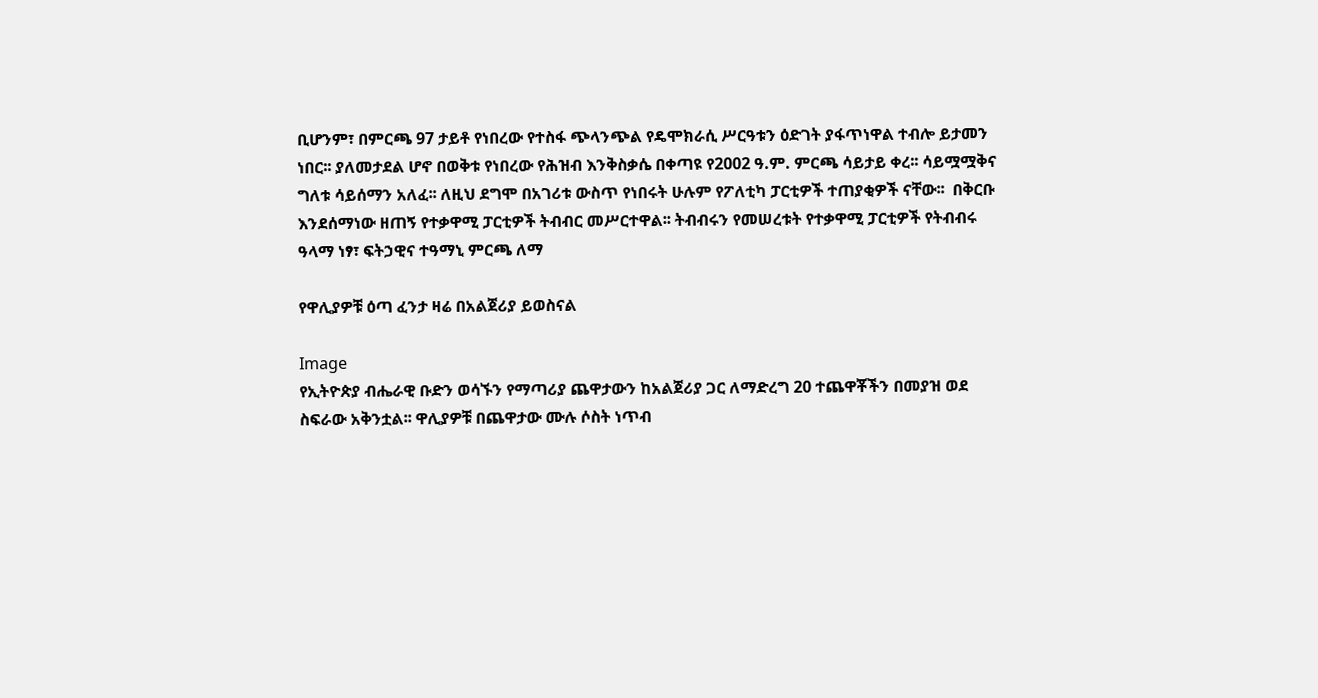ቢሆንም፣ በምርጫ 97 ታይቶ የነበረው የተስፋ ጭላንጭል የዴሞክራሲ ሥርዓቱን ዕድገት ያፋጥነዋል ተብሎ ይታመን ነበር፡፡ ያለመታደል ሆኖ በወቅቱ የነበረው የሕዝብ እንቅስቃሴ በቀጣዩ የ2002 ዓ.ም. ምርጫ ሳይታይ ቀረ፡፡ ሳይሟሟቅና ግለቱ ሳይሰማን አለፈ፡፡ ለዚህ ደግሞ በአገሪቱ ውስጥ የነበሩት ሁሉም የፖለቲካ ፓርቲዎች ተጠያቂዎች ናቸው፡፡  በቅርቡ እንደሰማነው ዘጠኝ የተቃዋሚ ፓርቲዎች ትብብር መሥርተዋል፡፡ ትብብሩን የመሠረቱት የተቃዋሚ ፓርቲዎች የትብብሩ ዓላማ ነፃ፣ ፍትኃዊና ተዓማኒ ምርጫ ለማ

የዋሊያዎቹ ዕጣ ፈንታ ዛሬ በአልጀሪያ ይወስናል

Image
የኢትዮጵያ ብሔራዊ ቡድን ወሳኙን የማጣሪያ ጨዋታውን ከአልጀሪያ ጋር ለማድረግ 20 ተጨዋቾችን በመያዝ ወደ ስፍራው አቅንቷል፡፡ ዋሊያዎቹ በጨዋታው ሙሉ ሶስት ነጥብ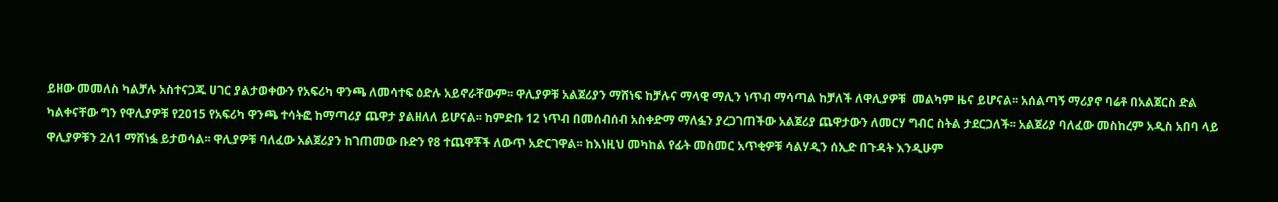ይዘው መመለስ ካልቻሉ አስተናጋጁ ሀገር ያልታወቀውን የአፍሪካ ዋንጫ ለመሳተፍ ዕድሉ አይኖራቸውም፡፡ ዋሊያዎቹ አልጀሪያን ማሸነፍ ከቻሉና ማላዊ ማሊን ነጥብ ማሳጣል ከቻለች ለዋሊያዎቹ  መልካም ዜና ይሆናል፡፡ አሰልጣኝ ማሪያኖ ባሬቶ በአልጀርስ ድል ካልቀናቸው ግን የዋሊያዎቹ የ2015 የአፍሪካ ዋንጫ ተሳትፎ ከማጣሪያ ጨዋታ ያልዘለለ ይሆናል፡፡ ከምድቡ 12 ነጥብ በመሰብሰብ አስቀድማ ማለፏን ያረጋገጠችው አልጀሪያ ጨዋታውን ለመርሃ ግብር ስትል ታደርጋለች፡፡ አልጀሪያ ባለፈው መስከረም አዲስ አበባ ላይ ዋሊያዎቹን 2ለ1 ማሸነፏ ይታወሳል፡፡ ዋሊያዎቹ ባለፈው አልጀሪያን ከገጠመው ቡድን የ8 ተጨዋቾች ለውጥ አድርገዋል፡፡ ከእነዚህ መካከል የፊት መስመር አጥቂዎቹ ሳልሃዲን ሰኢድ በጉዳት እንዲሁም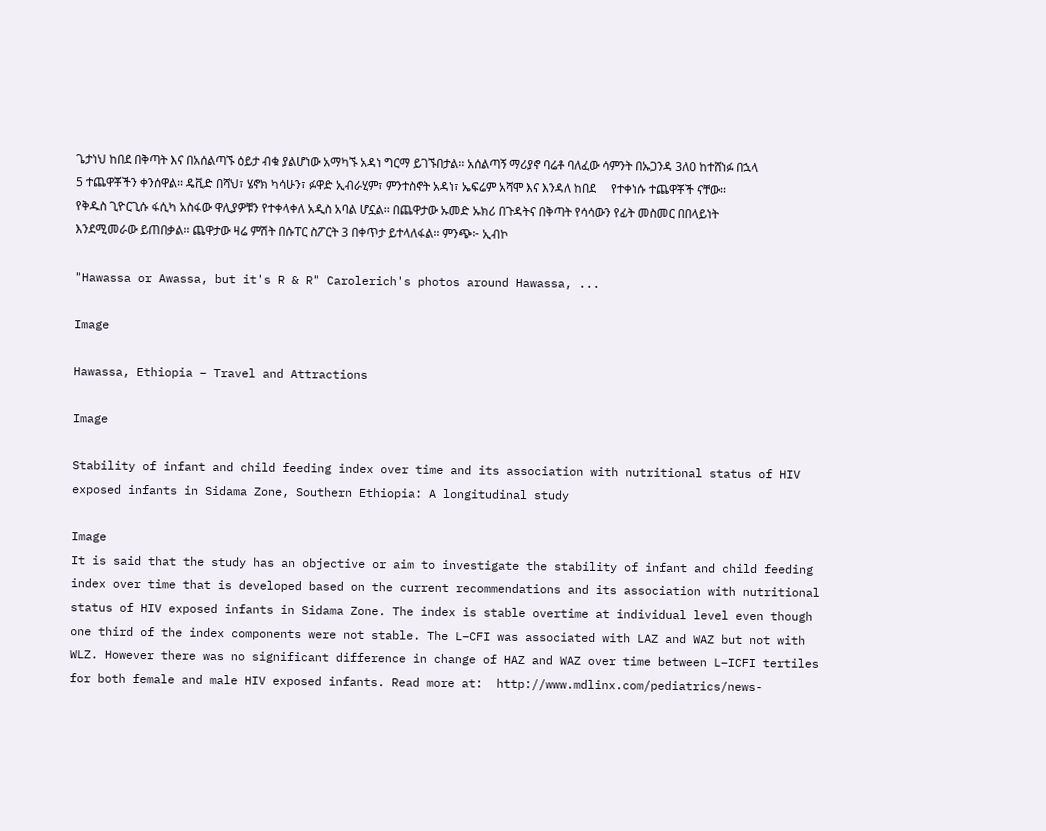ጌታነህ ከበደ በቅጣት እና በአሰልጣኙ ዕይታ ብቁ ያልሆነው አማካኙ አዳነ ግርማ ይገኙበታል፡፡ አሰልጣኝ ማሪያኖ ባሬቶ ባለፈው ሳምንት በኡጋንዳ 3ለ0 ከተሸነፉ በኋላ 5 ተጨዋቾችን ቀንሰዋል፡፡ ዴቪድ በሻህ፣ ሄኖክ ካሳሁን፣ ፉዋድ ኢብራሂም፣ ምንተስኖት አዳነ፣ ኤፍሬም አሻሞ እና እንዳለ ከበደ     የተቀነሱ ተጨዋቾች ናቸው፡፡ የቅዱስ ጊዮርጊሱ ፋሲካ አስፋው ዋሊያዎቹን የተቀላቀለ አዲስ አባል ሆኗል፡፡ በጨዋታው ኡመድ ኡክሪ በጉዳትና በቅጣት የሳሳውን የፊት መስመር በበላይነት እንደሚመራው ይጠበቃል፡፡ ጨዋታው ዛሬ ምሽት በሱፐር ስፖርት 3 በቀጥታ ይተላለፋል፡፡ ምንጭ፦ ኢብኮ

"Hawassa or Awassa, but it's R & R" Carolerich's photos around Hawassa, ...

Image

Hawassa, Ethiopia – Travel and Attractions

Image

Stability of infant and child feeding index over time and its association with nutritional status of HIV exposed infants in Sidama Zone, Southern Ethiopia: A longitudinal study

Image
It is said that the study has an objective or aim to investigate the stability of infant and child feeding index over time that is developed based on the current recommendations and its association with nutritional status of HIV exposed infants in Sidama Zone. The index is stable overtime at individual level even though one third of the index components were not stable. The L–CFI was associated with LAZ and WAZ but not with WLZ. However there was no significant difference in change of HAZ and WAZ over time between L–ICFI tertiles for both female and male HIV exposed infants. Read more at:  http://www.mdlinx.com/pediatrics/news-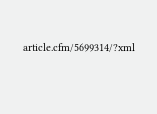article.cfm/5699314/?xml